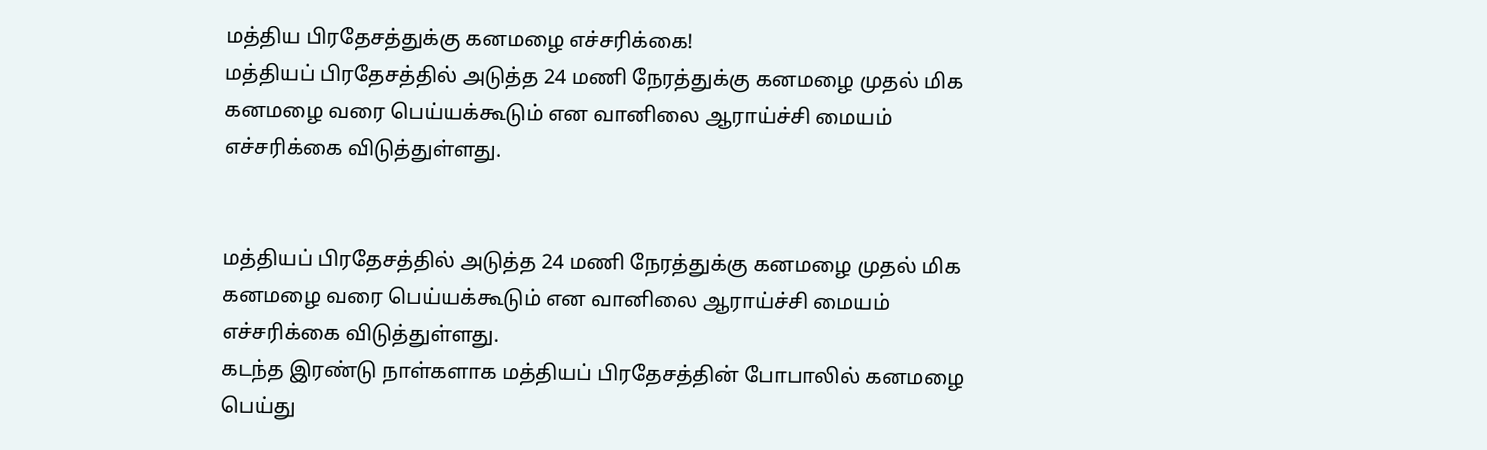மத்திய பிரதேசத்துக்கு கனமழை எச்சரிக்கை!
மத்தியப் பிரதேசத்தில் அடுத்த 24 மணி நேரத்துக்கு கனமழை முதல் மிக கனமழை வரை பெய்யக்கூடும் என வானிலை ஆராய்ச்சி மையம் எச்சரிக்கை விடுத்துள்ளது.


மத்தியப் பிரதேசத்தில் அடுத்த 24 மணி நேரத்துக்கு கனமழை முதல் மிக கனமழை வரை பெய்யக்கூடும் என வானிலை ஆராய்ச்சி மையம் எச்சரிக்கை விடுத்துள்ளது.
கடந்த இரண்டு நாள்களாக மத்தியப் பிரதேசத்தின் போபாலில் கனமழை பெய்து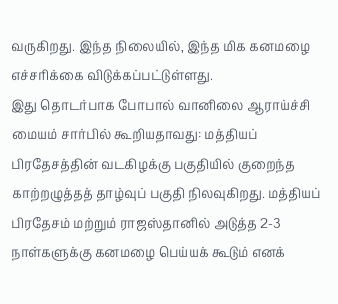வருகிறது. இந்த நிலையில், இந்த மிக கனமழை எச்சரிக்கை விடுக்கப்பட்டுள்ளது.
இது தொடர்பாக போபால் வானிலை ஆராய்ச்சி மையம் சார்பில் கூறியதாவது: மத்தியப் பிரதேசத்தின் வடகிழக்கு பகுதியில் குறைந்த காற்றழுத்தத் தாழ்வுப் பகுதி நிலவுகிறது. மத்தியப் பிரதேசம் மற்றும் ராஜஸ்தானில் அடுத்த 2-3 நாள்களுக்கு கனமழை பெய்யக் கூடும் எனக்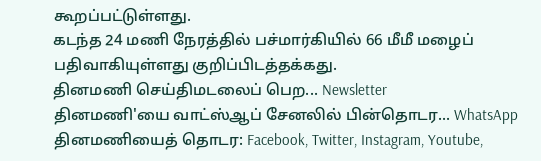கூறப்பட்டுள்ளது.
கடந்த 24 மணி நேரத்தில் பச்மார்கியில் 66 மீமீ மழைப் பதிவாகியுள்ளது குறிப்பிடத்தக்கது.
தினமணி செய்திமடலைப் பெற... Newsletter
தினமணி'யை வாட்ஸ்ஆப் சேனலில் பின்தொடர... WhatsApp
தினமணியைத் தொடர: Facebook, Twitter, Instagram, Youtube,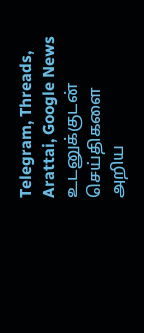Telegram, Threads, Arattai, Google News
உடனுக்குடன் செய்திகளை அறிய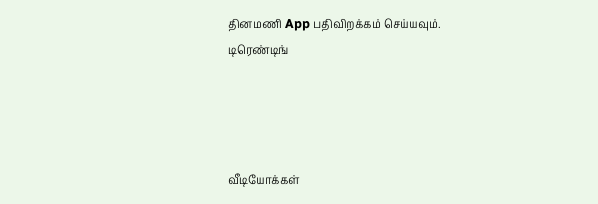தினமணி App பதிவிறக்கம் செய்யவும்.
டிரெண்டிங்




வீடியோக்கள்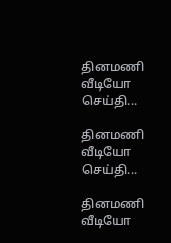தினமணி வீடியோ செய்தி...

தினமணி வீடியோ செய்தி...

தினமணி வீடியோ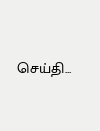செய்தி...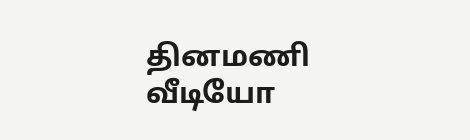தினமணி வீடியோ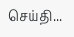செய்தி...